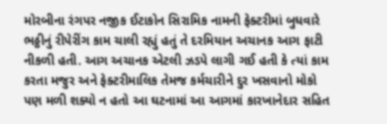મોરબીના રંગપર નજીક ઈટાકોન સિરામિક નામની ફેક્ટરીમાં બુધવારે ભઠ્ઠીનું રીપેરીંગ કામ ચાલી રહ્યું હતું તે દરમિયાન અચાનક આગ ફાટી નીકળી હતી. આગ અચાનક એટલી ઝડપે લાગી ગઈ હતી કે ત્યાં કામ કરતા મજુર અને ફેક્ટરીમાલિક તેમજ કર્મચારીને દુર ખસવાનો મોકો પણ મળી શક્યો ન હતો આ ઘટનામાં આ આગમાં કારખાનેદાર સહિત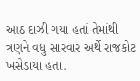આઠ દાઝી ગયા હતાં તેમાંથી ત્રણને વધુ સારવાર અર્થે રાજકોટ ખસેડાયા હતા.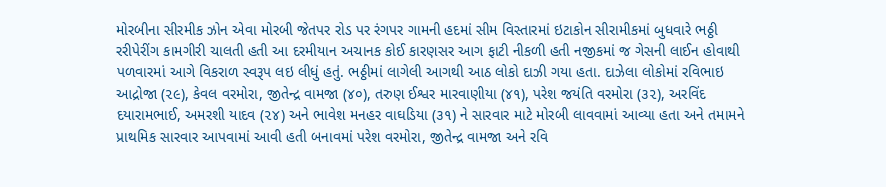મોરબીના સીરમીક ઝોન એવા મોરબી જેતપર રોડ પર રંગપર ગામની હદમાં સીમ વિસ્તારમાં ઇટાકોન સીરામીકમાં બુધવારે ભઠ્ઠી રરીપેરીંગ કામગીરી ચાલતી હતી આ દરમીયાન અચાનક કોઈ કારણસર આગ ફાટી નીકળી હતી નજીકમાં જ ગેસની લાઈન હોવાથી પળવારમાં આગે વિકરાળ સ્વરૂપ લઇ લીધું હતું. ભઠ્ઠીમાં લાગેલી આગથી આઠ લોકો દાઝી ગયા હતા. દાઝેલા લોકોમાં રવિભાઇ આદ્રોજા (૨૯), કેવલ વરમોરા, જીતેન્દ્ર વામજા (૪૦), તરુણ ઈશ્વર મારવાણીયા (૪૧), પરેશ જયંતિ વરમોરા (૩૨), અરવિંદ દયારામભાઈ, અમરશી યાદવ (૨૪) અને ભાવેશ મનહર વાઘડિયા (૩૧) ને સારવાર માટે મોરબી લાવવામાં આવ્યા હતા અને તમામને પ્રાથમિક સારવાર આપવામાં આવી હતી બનાવમાં પરેશ વરમોરા, જીતેન્દ્ર વામજા અને રવિ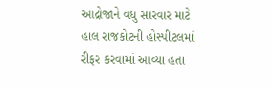આદ્રોજાને વધુ સારવાર માટે હાલ રાજકોટની હોસ્પીટલમાં રીફર કરવામાં આવ્યા હતા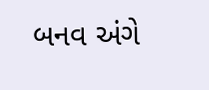બનવ અંગે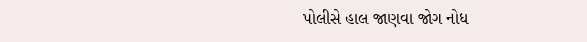પોલીસે હાલ જાણવા જોગ નોધ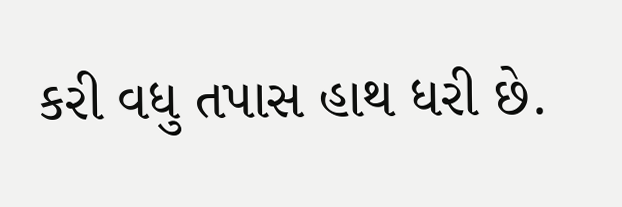કરી વધુ તપાસ હાથ ધરી છે.